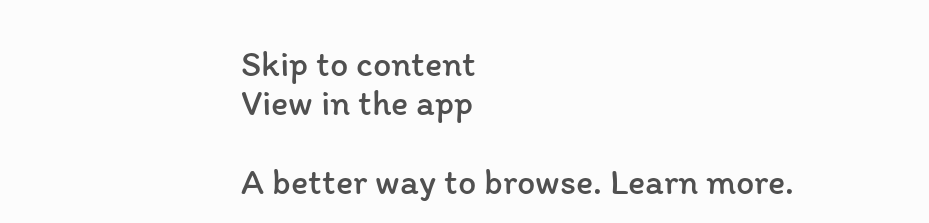Skip to content
View in the app

A better way to browse. Learn more.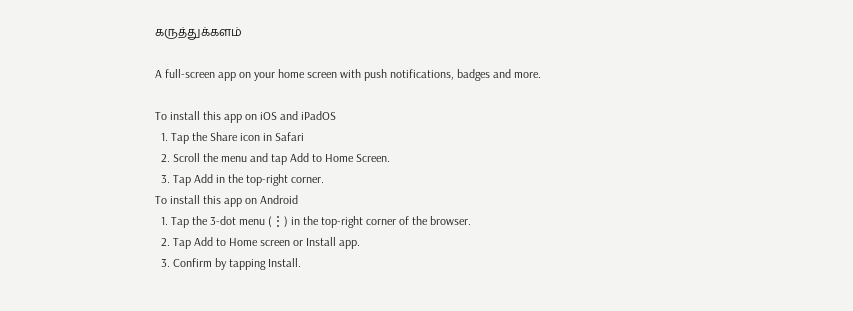கருத்துக்களம்

A full-screen app on your home screen with push notifications, badges and more.

To install this app on iOS and iPadOS
  1. Tap the Share icon in Safari
  2. Scroll the menu and tap Add to Home Screen.
  3. Tap Add in the top-right corner.
To install this app on Android
  1. Tap the 3-dot menu (⋮) in the top-right corner of the browser.
  2. Tap Add to Home screen or Install app.
  3. Confirm by tapping Install.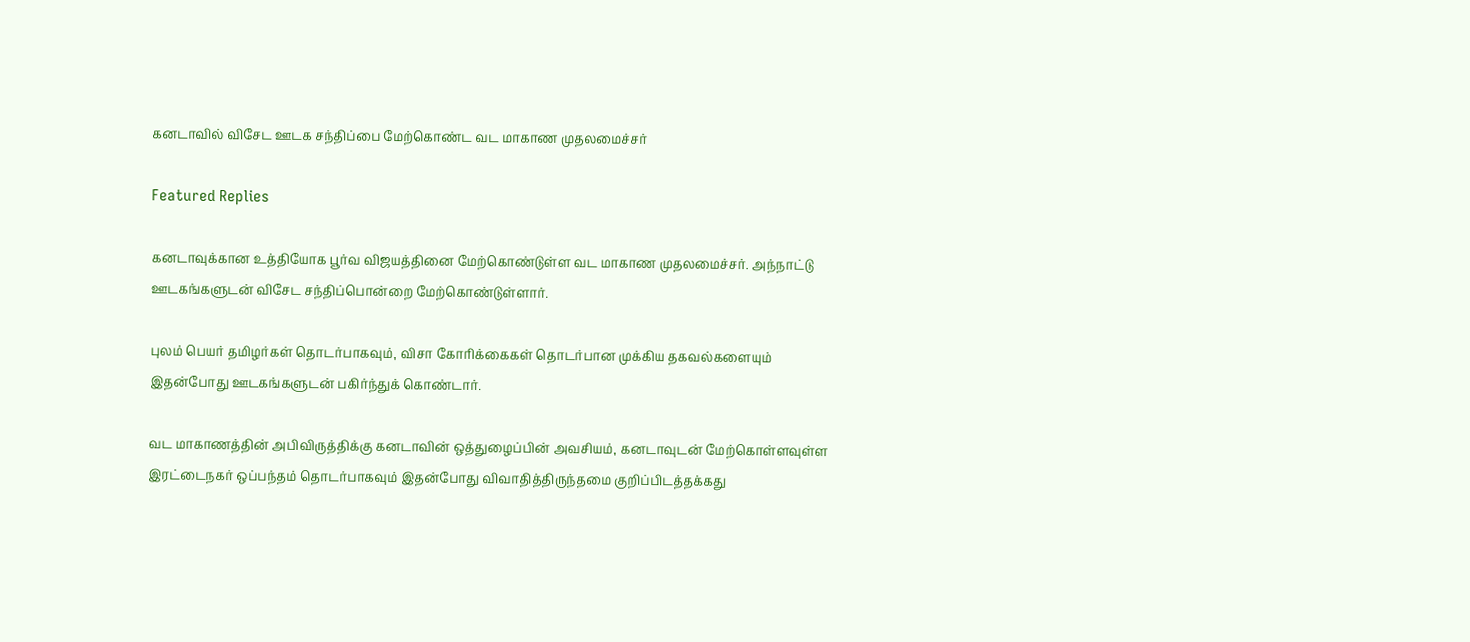கனடாவில் விசேட ஊடக சந்திப்பை மேற்கொண்ட வட மாகாண முதலமைச்சர்

Featured Replies

கனடாவுக்கான உத்தியோக பூர்வ விஜயத்தினை மேற்கொண்டுள்ள வட மாகாண முதலமைச்சர். அந்நாட்டு ஊடகங்களுடன் விசேட சந்திப்பொன்றை மேற்கொண்டுள்ளார்.

புலம் பெயர் தமிழர்கள் தொடர்பாகவும், விசா கோரிக்கைகள் தொடர்பான முக்கிய தகவல்களையும் இதன்போது ஊடகங்களுடன் பகிர்ந்துக் கொண்டார்.

வட மாகாணத்தின் அபிவிருத்திக்கு கனடாவின் ஒத்துழைப்பின் அவசியம், கனடாவுடன் மேற்கொள்ளவுள்ள இரட்டைநகர் ஒப்பந்தம் தொடர்பாகவும் இதன்போது விவாதித்திருந்தமை குறிப்பிடத்தக்கது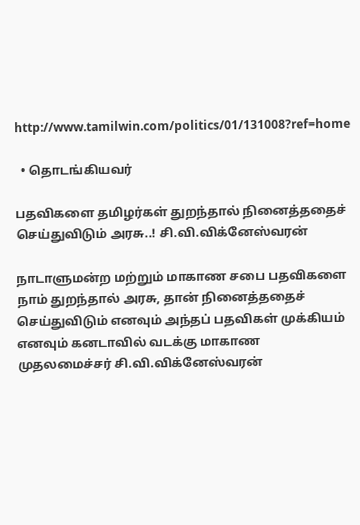http://www.tamilwin.com/politics/01/131008?ref=home

  • தொடங்கியவர்

பதவிகளை தமிழர்கள் துறந்தால் நினைத்ததைச் செய்துவிடும் அரசு..! சி.வி.விக்னேஸ்வரன்

நாடாளுமன்ற மற்றும் மாகாண சபை பதவிகளை நாம் துறந்தால் அரசு, தான் நினைத்ததைச் செய்துவிடும் எனவும் அந்தப் பதவிகள் முக்கியம் எனவும் கனடாவில் வடக்கு மாகாண முதலமைச்சர் சி.வி.விக்னேஸ்வரன்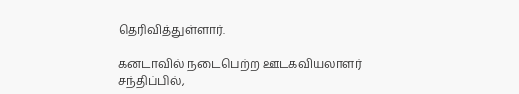தெரிவித்துள்ளார்.

கனடாவில் நடைபெற்ற ஊடகவியலாளர் சந்திப்பில்,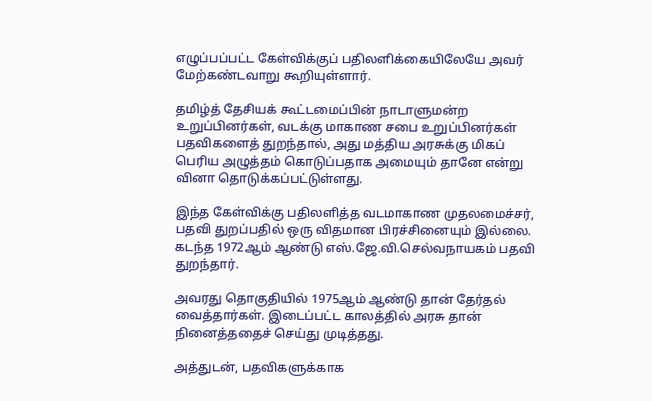எழுப்பப்பட்ட கேள்விக்குப் பதிலளிக்கையிலேயே அவர் மேற்கண்டவாறு கூறியுள்ளார்.

தமிழ்த் தேசியக் கூட்டமைப்பின் நாடாளுமன்ற உறுப்பினர்கள், வடக்கு மாகாண சபை உறுப்பினர்கள் பதவிகளைத் துறந்தால், அது மத்திய அரசுக்கு மிகப் பெரிய அழுத்தம் கொடுப்பதாக அமையும் தானே என்று வினா தொடுக்கப்பட்டுள்ளது.

இந்த கேள்விக்கு பதிலளித்த வடமாகாண முதலமைச்சர், பதவி துறப்பதில் ஒரு விதமான பிரச்சினையும் இல்லை. கடந்த 1972ஆம் ஆண்டு எஸ்.ஜே.வி.செல்வநாயகம் பதவி துறந்தார்.

அவரது தொகுதியில் 1975ஆம் ஆண்டு தான் தேர்தல் வைத்தார்கள். இடைப்பட்ட காலத்தில் அரசு தான் நினைத்ததைச் செய்து முடித்தது.

அத்துடன், பதவிகளுக்காக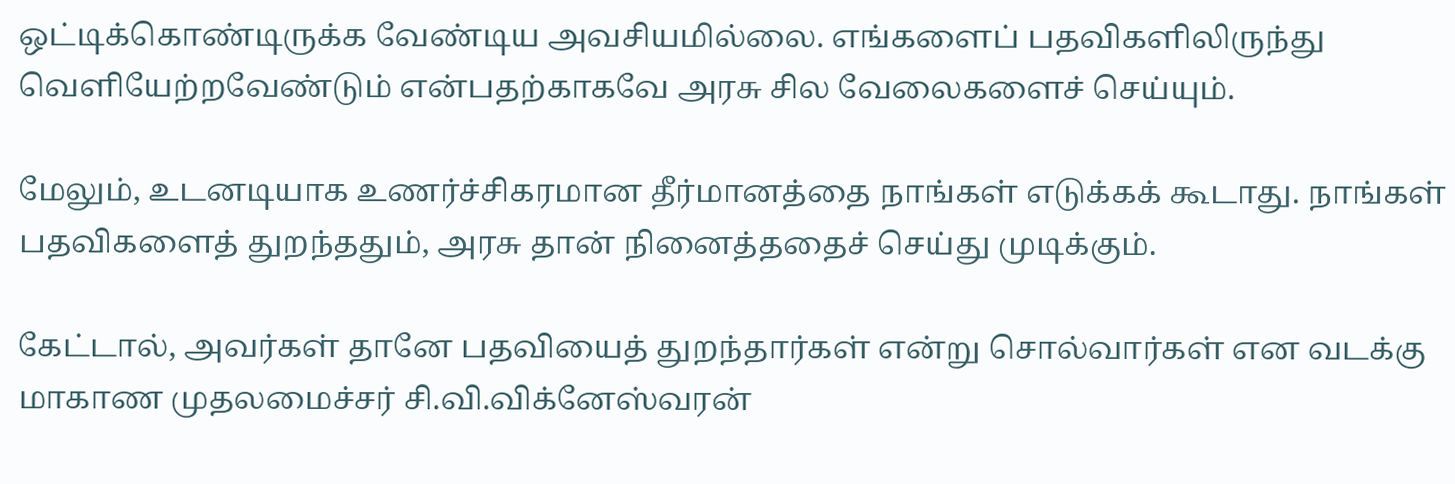ஒட்டிக்கொண்டிருக்க வேண்டிய அவசியமில்லை. எங்களைப் பதவிகளிலிருந்து வெளியேற்றவேண்டும் என்பதற்காகவே அரசு சில வேலைகளைச் செய்யும்.

மேலும், உடனடியாக உணர்ச்சிகரமான தீர்மானத்தை நாங்கள் எடுக்கக் கூடாது. நாங்கள் பதவிகளைத் துறந்ததும், அரசு தான் நினைத்ததைச் செய்து முடிக்கும்.

கேட்டால், அவர்கள் தானே பதவியைத் துறந்தார்கள் என்று சொல்வார்கள் என வடக்கு மாகாண முதலமைச்சர் சி.வி.விக்னேஸ்வரன்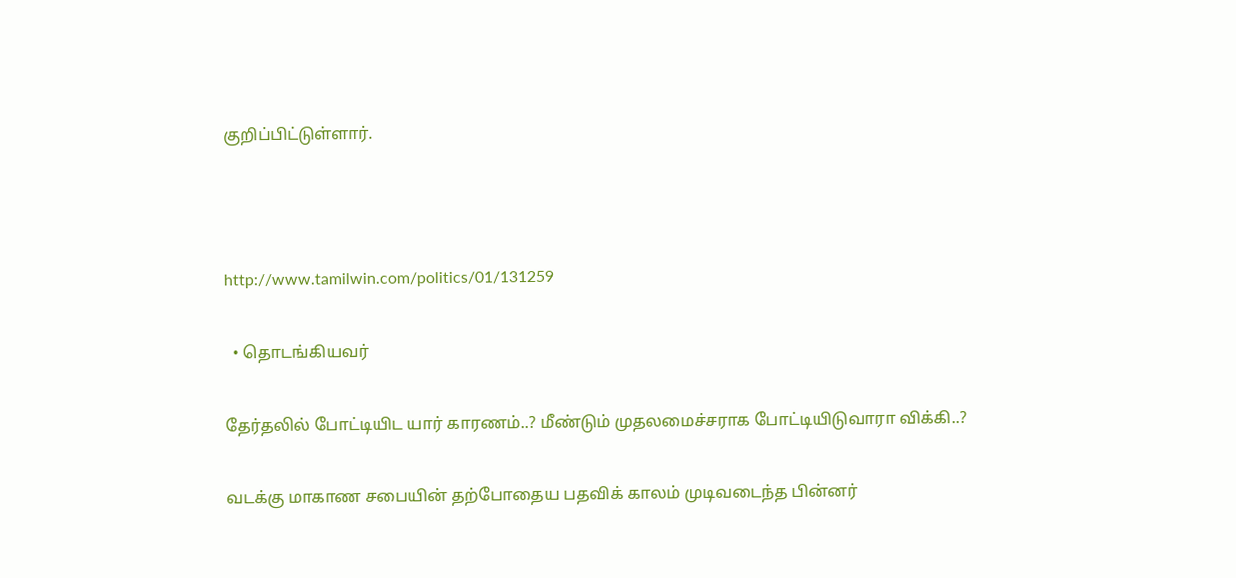குறிப்பிட்டுள்ளார்.



http://www.tamilwin.com/politics/01/131259

  • தொடங்கியவர்

தேர்தலில் போட்டியிட யார் காரணம்..? மீண்டும் முதலமைச்சராக போட்டியிடுவாரா விக்கி..?

வடக்கு மாகாண சபையின் தற்போதைய பதவிக் காலம் முடிவடைந்த பின்னர்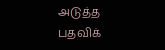அடுத்த பதவிக்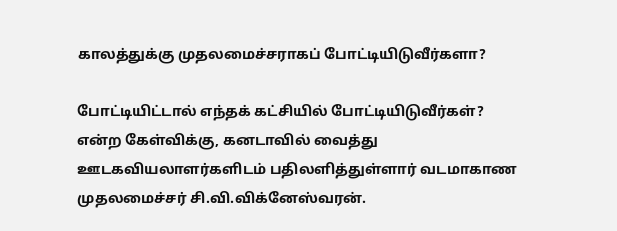காலத்துக்கு முதலமைச்சராகப் போட்டியிடுவீர்களா?

போட்டியிட்டால் எந்தக் கட்சியில் போட்டியிடுவீர்கள்? என்ற கேள்விக்கு, கனடாவில் வைத்து ஊடகவியலாளர்களிடம் பதிலளித்துள்ளார் வடமாகாண முதலமைச்சர் சி.வி.விக்னேஸ்வரன்.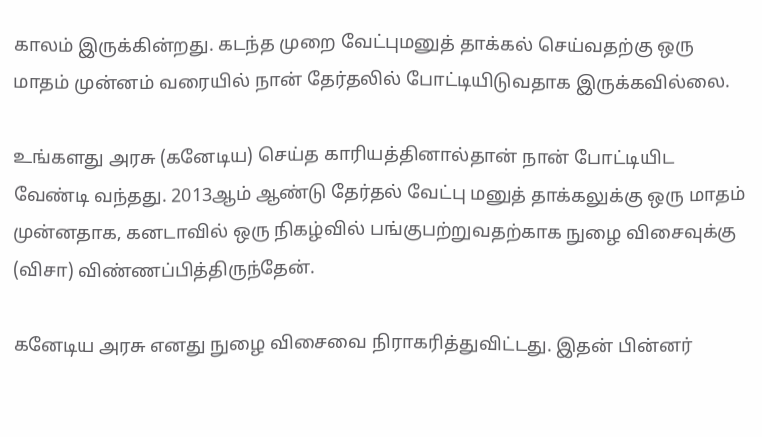காலம் இருக்கின்றது. கடந்த முறை வேட்புமனுத் தாக்கல் செய்வதற்கு ஒரு மாதம் முன்னம் வரையில் நான் தேர்தலில் போட்டியிடுவதாக இருக்கவில்லை.

உங்களது அரசு (கனேடிய) செய்த காரியத்தினால்தான் நான் போட்டியிட வேண்டி வந்தது. 2013ஆம் ஆண்டு தேர்தல் வேட்பு மனுத் தாக்கலுக்கு ஒரு மாதம் முன்னதாக, கனடாவில் ஒரு நிகழ்வில் பங்குபற்றுவதற்காக நுழை விசைவுக்கு (விசா) விண்ணப்பித்திருந்தேன்.

கனேடிய அரசு எனது நுழை விசைவை நிராகரித்துவிட்டது. இதன் பின்னர்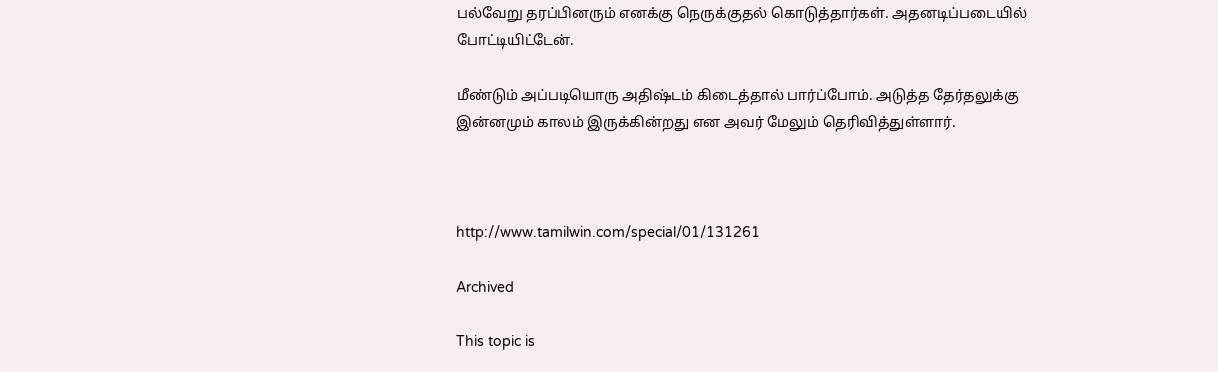பல்வேறு தரப்பினரும் எனக்கு நெருக்குதல் கொடுத்தார்கள். அதனடிப்படையில் போட்டியிட்டேன்.

மீண்டும் அப்படியொரு அதிஷ்டம் கிடைத்தால் பார்ப்போம். அடுத்த தேர்தலுக்கு இன்னமும் காலம் இருக்கின்றது என அவர் மேலும் தெரிவித்துள்ளார்.



http://www.tamilwin.com/special/01/131261

Archived

This topic is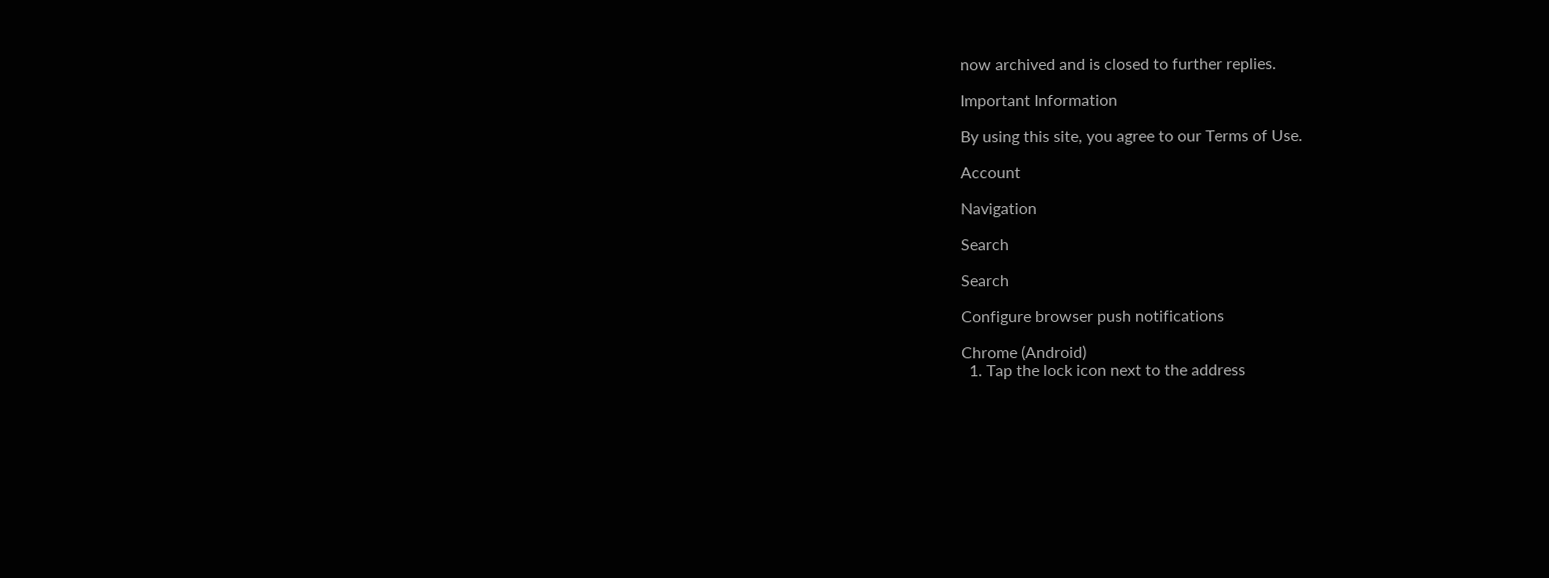now archived and is closed to further replies.

Important Information

By using this site, you agree to our Terms of Use.

Account

Navigation

Search

Search

Configure browser push notifications

Chrome (Android)
  1. Tap the lock icon next to the address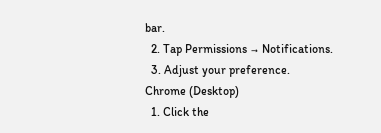bar.
  2. Tap Permissions → Notifications.
  3. Adjust your preference.
Chrome (Desktop)
  1. Click the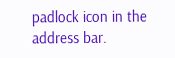padlock icon in the address bar.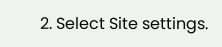2. Select Site settings.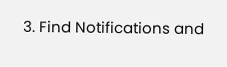3. Find Notifications and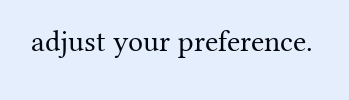adjust your preference.